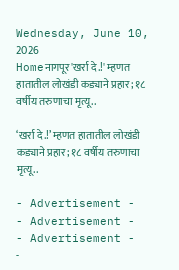Wednesday, June 10, 2026
Homeनागपूर'खर्रा दे.!' म्हणत हातातील लोखंडी कड्याने प्रहार; १८ वर्षीय तरुणाचा मृत्यू..

‘खर्रा दे.!’ म्हणत हातातील लोखंडी कड्याने प्रहार; १८ वर्षीय तरुणाचा मृत्यू..

- Advertisement -
- Advertisement -
- Advertisement -
-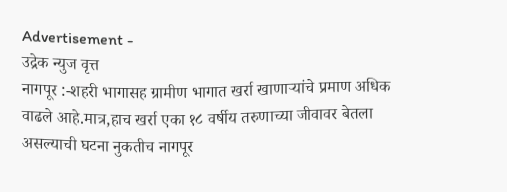Advertisement -
उद्रेक न्युज वृत्त
नागपूर :-शहरी भागासह ग्रामीण भागात खर्रा खाणाऱ्यांचे प्रमाण अधिक वाढले आहे.मात्र,हाच खर्रा एका १८ वर्षीय तरुणाच्या जीवावर बेतला असल्याची घटना नुकतीच नागपूर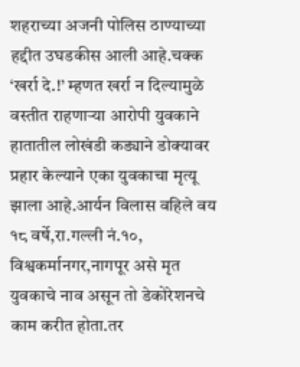शहराच्या अजनी पोलिस ठाण्याच्या हद्दीत उघडकीस आली आहे.चक्क ‘खर्रा दे.!’ म्हणत खर्रा न दिल्यामुळे वस्तीत राहणाऱ्या आरोपी युवकाने हातातील लोखंडी कड्याने डोक्यावर प्रहार केल्याने एका युवकाचा मृत्यू झाला आहे.आर्यन विलास वहिले वय १८ वर्षे,रा.गल्ली नं.१०, विश्वकर्मानगर,नागपूर असे मृत युवकाचे नाव असून तो डेकोरेशनचे काम करीत होता.तर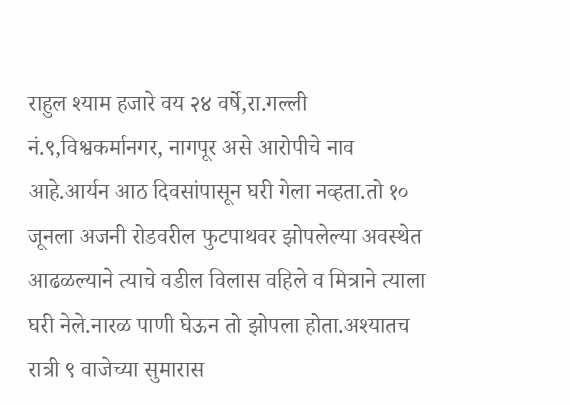राहुल श्याम हजारे वय २४ वर्षे,रा.गल्ली नं.९,विश्वकर्मानगर, नागपूर असे आरोपीचे नाव आहे.आर्यन आठ दिवसांपासून घरी गेला नव्हता.तो १० जूनला अजनी रोडवरील फुटपाथवर झोपलेल्या अवस्थेत आढळल्याने त्याचे वडील विलास वहिले व मित्राने त्याला घरी नेले.नारळ पाणी घेऊन तो झोपला होता.अश्यातच रात्री ९ वाजेच्या सुमारास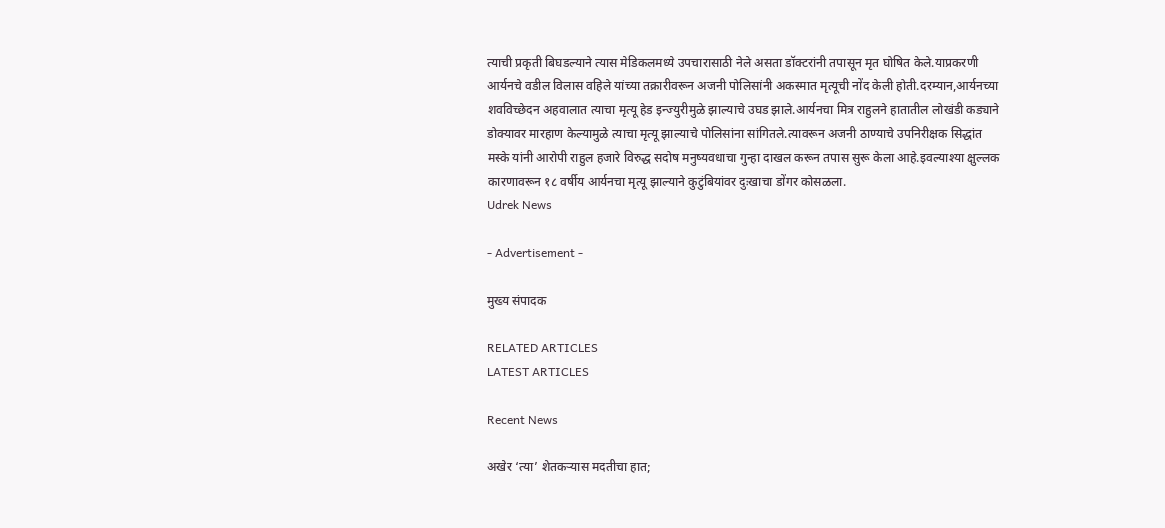त्याची प्रकृती बिघडल्याने त्यास मेडिकलमध्ये उपचारासाठी नेले असता डॉक्टरांनी तपासून मृत घोषित केले.याप्रकरणी आर्यनचे वडील विलास वहिले यांच्या तक्रारीवरून अजनी पोलिसांनी अकस्मात मृत्यूची नोंद केली होती.दरम्यान,आर्यनच्या शवविच्छेदन अहवालात त्याचा मृत्यू हेड इन्ज्युरीमुळे झाल्याचे उघड झाले.आर्यनचा मित्र राहुलने हातातील लोखंडी कड्याने डोक्यावर मारहाण केल्यामुळे त्याचा मृत्यू झाल्याचे पोलिसांना सांगितले.त्यावरून अजनी ठाण्याचे उपनिरीक्षक सिद्धांत मस्के यांनी आरोपी राहुल हजारे विरुद्ध सदोष मनुष्यवधाचा गुन्हा दाखल करून तपास सुरू केला आहे.इवल्याश्या क्षुल्लक कारणावरून १८ वर्षीय आर्यनचा मृत्यू झाल्याने कुटुंबियांवर दुःखाचा डोंगर कोसळला.
Udrek News

- Advertisement -

मुख्य संपादक

RELATED ARTICLES
LATEST ARTICLES

Recent News

अखेर ‘त्या’ शेतकऱ्यास मदतीचा हात;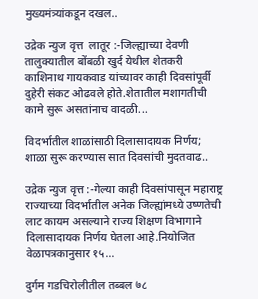मुख्यमंत्र्यांकडून दखल..

उद्रेक न्युज वृत्त  लातूर :-जिल्ह्याच्या देवणी तालुक्यातील बोंबळी खुर्द येथील शेतकरी काशिनाथ गायकवाड यांच्यावर काही दिवसांपूर्वी दुहेरी संकट ओढवले होते.शेतातील मशागतीची कामे सुरू असतांनाच वादळी...

विदर्भातील शाळांसाठी दिलासादायक निर्णय; शाळा सुरू करण्यास सात दिवसांची मुदतवाढ..

उद्रेक न्युज वृत्त :-गेल्या काही दिवसांपासून महाराष्ट्र राज्याच्या विदर्भातील अनेक जिल्ह्यांमध्ये उष्णतेची लाट कायम असल्याने राज्य शिक्षण विभागाने दिलासादायक निर्णय घेतला आहे.नियोजित वेळापत्रकानुसार १५...

दुर्गम गडचिरोलीतील तब्बल ७८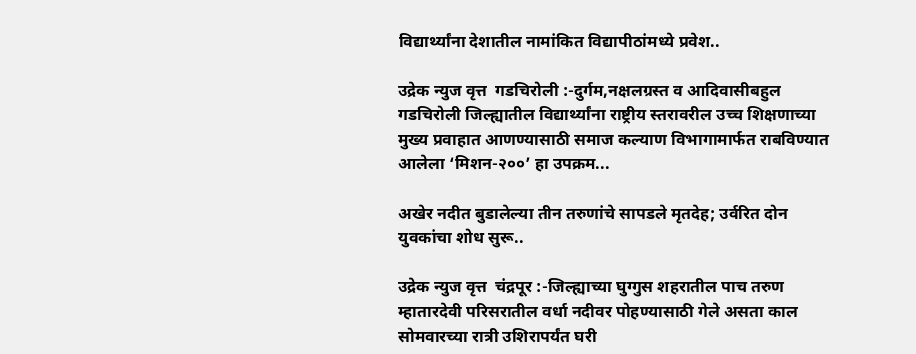विद्यार्थ्यांना देशातील नामांकित विद्यापीठांमध्ये प्रवेश..

उद्रेक न्युज वृत्त  गडचिरोली :-दुर्गम,नक्षलग्रस्त व आदिवासीबहुल गडचिरोली जिल्ह्यातील विद्यार्थ्यांना राष्ट्रीय स्तरावरील उच्च शिक्षणाच्या मुख्य प्रवाहात आणण्यासाठी समाज कल्याण विभागामार्फत राबविण्यात आलेला ‘मिशन-२००’ हा उपक्रम...

अखेर नदीत बुडालेल्या तीन तरुणांचे सापडले मृतदेह; उर्वरित दोन युवकांचा शोध सुरू..

उद्रेक न्युज वृत्त  चंद्रपूर :-जिल्ह्याच्या घुग्गुस शहरातील पाच तरुण म्हातारदेवी परिसरातील वर्धा नदीवर पोहण्यासाठी गेले असता काल सोमवारच्या रात्री उशिरापर्यंत घरी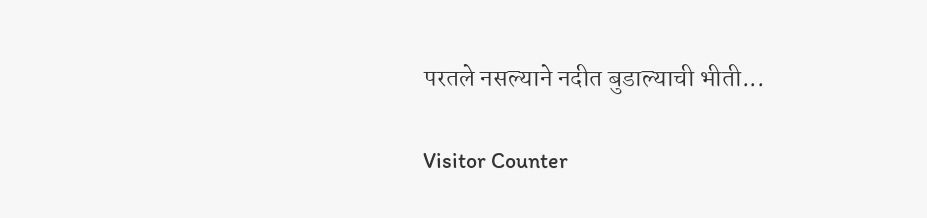परतले नसल्याने नदीत बुडाल्याची भीती...

Visitor Counter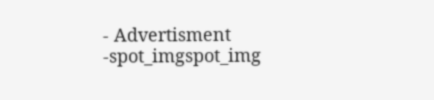- Advertisment -spot_imgspot_img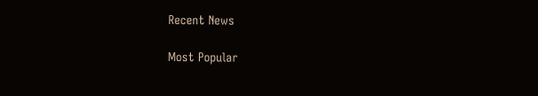Recent News

Most Popular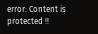error: Content is protected !!